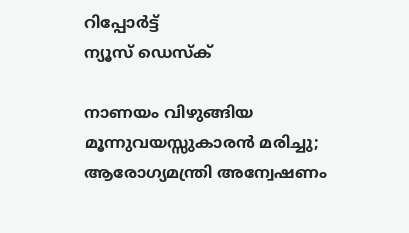റിപ്പോര്‍ട്ട്
ന്യൂസ് ഡെസ്ക്

നാണയം വിഴുങ്ങിയ മൂന്നുവയസ്സുകാരന്‍ മരിച്ചു; ആരോഗ്യമന്ത്രി അന്വേഷണം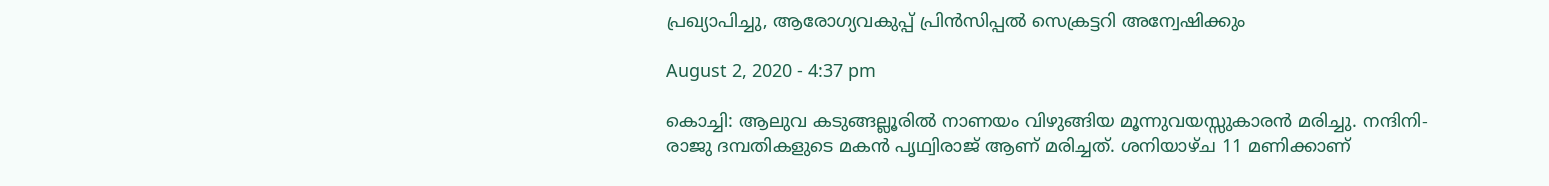പ്രഖ്യാപിച്ചു, ആരോഗ്യവകുപ്പ് പ്രിന്‍സിപ്പല്‍ സെക്രട്ടറി അന്വേഷിക്കും

August 2, 2020 - 4:37 pm

കൊച്ചി: ആലുവ കടുങ്ങല്ലൂരില്‍ നാണയം വിഴുങ്ങിയ മൂന്നുവയസ്സുകാരന്‍ മരിച്ചു. നന്ദിനി- രാജു ദമ്പതികളുടെ മകന്‍ പൃഥ്വിരാജ് ആണ് മരിച്ചത്. ശനിയാഴ്ച 11 മണിക്കാണ്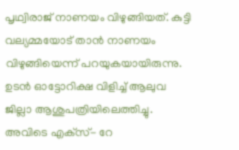പൃഥ്വിരാജ് നാണയം വിഴുങ്ങിയത്. കുട്ടി വല്യമ്മയോട് താന്‍ നാണയം വിഴുങ്ങിയെന്ന് പറയുകയായിരുന്നു. ഉടന്‍ ഓട്ടോറിക്ഷ വിളിച്ച് ആലുവ ജില്ലാ ആശുപത്രിയിലെത്തിച്ചു. അവിടെ എക്‌സ്- റേ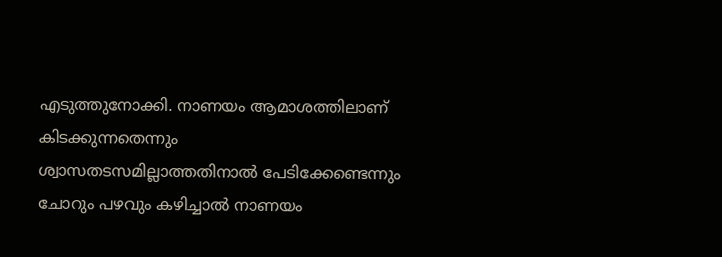എടുത്തുനോക്കി. നാണയം ആമാശത്തിലാണ് കിടക്കുന്നതെന്നും ശ്വാസതടസമില്ലാത്തതിനാല്‍ പേടിക്കേണ്ടെന്നും ചോറും പഴവും കഴിച്ചാല്‍ നാണയം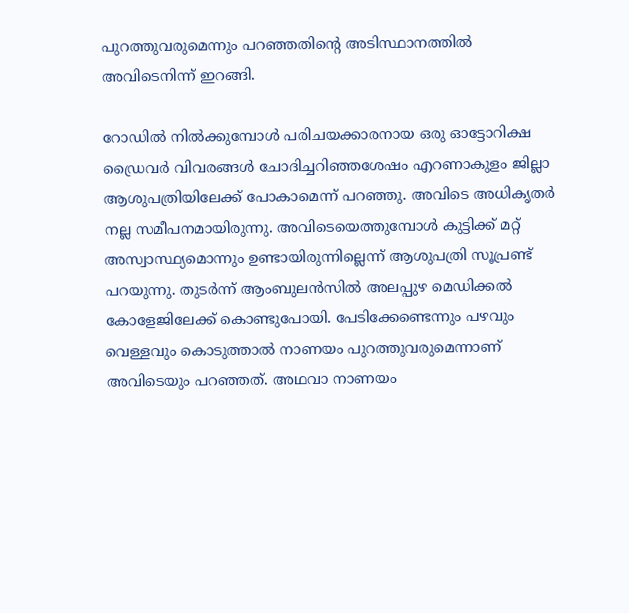പുറത്തുവരുമെന്നും പറഞ്ഞതിന്റെ അടിസ്ഥാനത്തില്‍ അവിടെനിന്ന് ഇറങ്ങി.

റോഡില്‍ നില്‍ക്കുമ്പോള്‍ പരിചയക്കാരനായ ഒരു ഓട്ടോറിക്ഷ ഡ്രൈവര്‍ വിവരങ്ങള്‍ ചോദിച്ചറിഞ്ഞശേഷം എറണാകുളം ജില്ലാ ആശുപത്രിയിലേക്ക് പോകാമെന്ന് പറഞ്ഞു. അവിടെ അധികൃതര്‍ നല്ല സമീപനമായിരുന്നു. അവിടെയെത്തുമ്പോള്‍ കുട്ടിക്ക് മറ്റ് അസ്വാസ്ഥ്യമൊന്നും ഉണ്ടായിരുന്നില്ലെന്ന് ആശുപത്രി സൂപ്രണ്ട് പറയുന്നു. തുടര്‍ന്ന് ആംബുലന്‍സില്‍ അലപ്പുഴ മെഡിക്കല്‍ കോളേജിലേക്ക് കൊണ്ടുപോയി. പേടിക്കേണ്ടെന്നും പഴവും വെള്ളവും കൊടുത്താല്‍ നാണയം പുറത്തുവരുമെന്നാണ് അവിടെയും പറഞ്ഞത്. അഥവാ നാണയം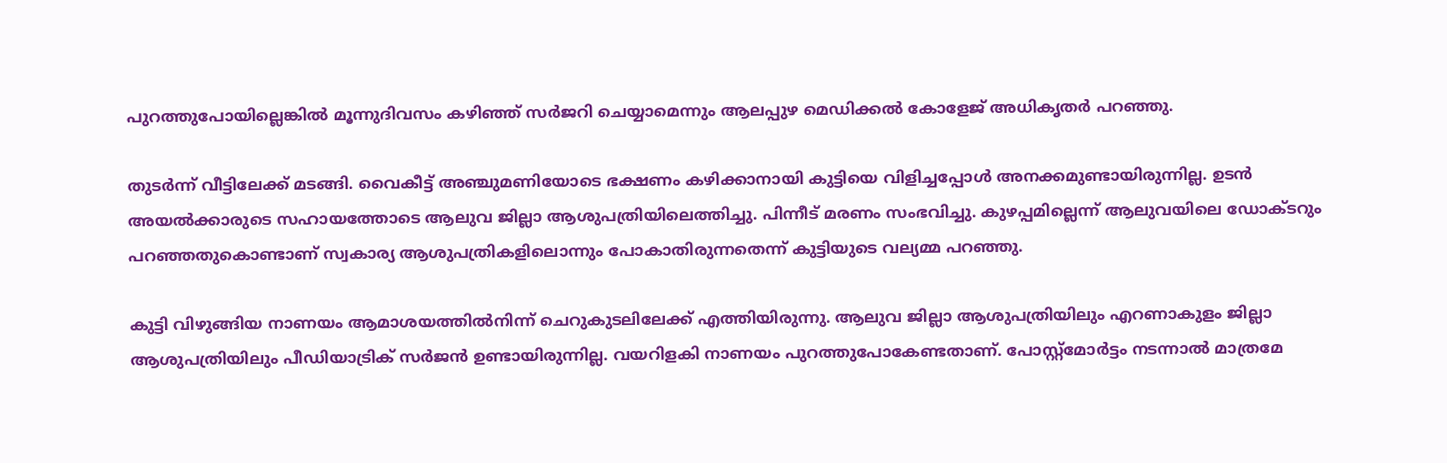പുറത്തുപോയില്ലെങ്കില്‍ മൂന്നുദിവസം കഴിഞ്ഞ് സര്‍ജറി ചെയ്യാമെന്നും ആലപ്പുഴ മെഡിക്കല്‍ കോളേജ് അധികൃതര്‍ പറഞ്ഞു.

തുടര്‍ന്ന് വീട്ടിലേക്ക് മടങ്ങി. വൈകീട്ട് അഞ്ചുമണിയോടെ ഭക്ഷണം കഴിക്കാനായി കുട്ടിയെ വിളിച്ചപ്പോള്‍ അനക്കമുണ്ടായിരുന്നില്ല. ഉടന്‍ അയല്‍ക്കാരുടെ സഹായത്തോടെ ആലുവ ജില്ലാ ആശുപത്രിയിലെത്തിച്ചു. പിന്നീട് മരണം സംഭവിച്ചു. കുഴപ്പമില്ലെന്ന് ആലുവയിലെ ഡോക്ടറും പറഞ്ഞതുകൊണ്ടാണ് സ്വകാര്യ ആശുപത്രികളിലൊന്നും പോകാതിരുന്നതെന്ന് കുട്ടിയുടെ വല്യമ്മ പറഞ്ഞു.

കുട്ടി വിഴുങ്ങിയ നാണയം ആമാശയത്തില്‍നിന്ന് ചെറുകുടലിലേക്ക് എത്തിയിരുന്നു. ആലുവ ജില്ലാ ആശുപത്രിയിലും എറണാകുളം ജില്ലാ ആശുപത്രിയിലും പീഡിയാട്രിക് സര്‍ജന്‍ ഉണ്ടായിരുന്നില്ല. വയറിളകി നാണയം പുറത്തുപോകേണ്ടതാണ്. പോസ്റ്റ്‌മോര്‍ട്ടം നടന്നാല്‍ മാത്രമേ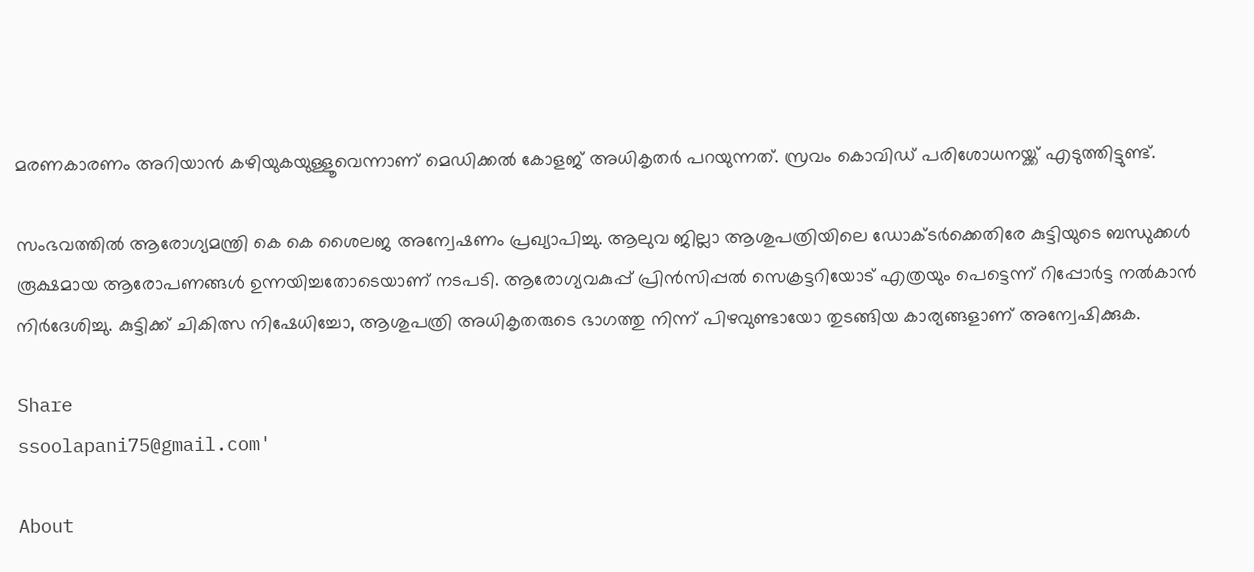മരണകാരണം അറിയാന്‍ കഴിയുകയുള്ളൂവെന്നാണ് മെഡിക്കല്‍ കോളജ് അധികൃതര്‍ പറയുന്നത്. സ്രവം കൊവിഡ് പരിശോധനയ്ക്ക് എടുത്തിട്ടുണ്ട്.

സംഭവത്തില്‍ ആരോഗ്യമന്ത്രി കെ കെ ശൈലജ അന്വേഷണം പ്രഖ്യാപിച്ചു. ആലുവ ജില്ലാ ആശുപത്രിയിലെ ഡോക്ടര്‍ക്കെതിരേ കുട്ടിയുടെ ബന്ധുക്കള്‍ രൂക്ഷമായ ആരോപണങ്ങള്‍ ഉന്നയിച്ചതോടെയാണ് നടപടി. ആരോഗ്യവകുപ്പ് പ്രിന്‍സിപ്പല്‍ സെക്രട്ടറിയോട് എത്രയും പെട്ടെന്ന് റിപ്പോര്‍ട്ട നല്‍കാന്‍ നിര്‍ദേശിച്ചു. കുട്ടിക്ക് ചികിത്സ നിഷേധിച്ചോ, ആശുപത്രി അധികൃതരുടെ ഭാഗത്തു നിന്ന് പിഴവുണ്ടായോ തുടങ്ങിയ കാര്യങ്ങളാണ് അന്വേഷിക്കുക.

Share
ssoolapani75@gmail.com'

About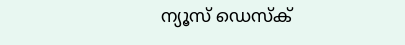ന്യൂസ് ഡെസ്ക്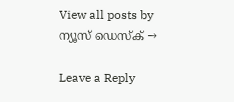View all posts by ന്യൂസ് ഡെസ്ക് →

Leave a Reply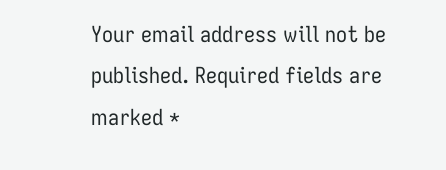Your email address will not be published. Required fields are marked *